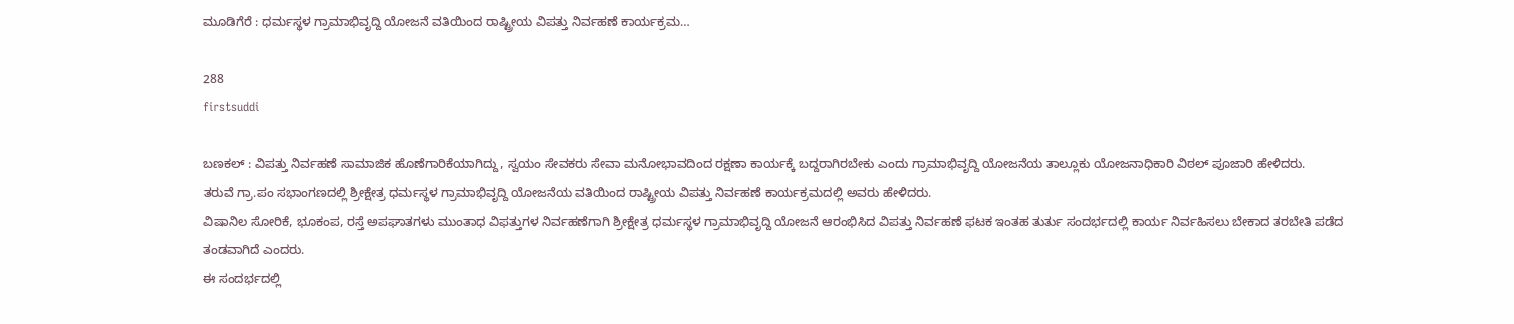ಮೂಡಿಗೆರೆ : ಧರ್ಮಸ್ಥಳ ಗ್ರಾಮಾಭಿವೃದ್ದಿ ಯೋಜನೆ ವತಿಯಿಂದ ರಾಷ್ಟ್ರೀಯ ವಿಪತ್ತು ನಿರ್ವಹಣೆ ಕಾರ್ಯಕ್ರಮ…

288
firstsuddi

ಬಣಕಲ್ : ವಿಪತ್ತು ನಿರ್ವಹಣೆ ಸಾಮಾಜಿಕ ಹೊಣೆಗಾರಿಕೆಯಾಗಿದ್ದು, ಸ್ವಯಂ ಸೇವಕರು ಸೇವಾ ಮನೋಭಾವದಿಂದ ರಕ್ಷಣಾ ಕಾರ್ಯಕ್ಕೆ ಬದ್ದರಾಗಿರಬೇಕು ಎಂದು ಗ್ರಾಮಾಭಿವೃದ್ದಿ ಯೋಜನೆಯ ತಾಲ್ಲೂಕು ಯೋಜನಾಧಿಕಾರಿ ವಿಠಲ್ ಪೂಜಾರಿ ಹೇಳಿದರು.
ತರುವೆ ಗ್ರಾ.ಪಂ ಸಭಾಂಗಣದಲ್ಲಿ ಶ್ರೀಕ್ಷೇತ್ರ ಧರ್ಮಸ್ಥಳ ಗ್ರಾಮಾಭಿವೃದ್ದಿ ಯೋಜನೆಯ ವತಿಯಿಂದ ರಾಷ್ಟ್ರೀಯ ವಿಪತ್ತು ನಿರ್ವಹಣೆ ಕಾರ್ಯಕ್ರಮದಲ್ಲಿ ಅವರು ಹೇಳಿದರು.
ವಿಷಾನಿಲ ಸೋರಿಕೆ, ಭೂಕಂಪ, ರಸ್ತೆ ಅಪಘಾತಗಳು ಮುಂತಾಧ ವಿಫತ್ತುಗಳ ನಿರ್ವಹಣೆಗಾಗಿ ಶ್ರೀಕ್ಷೇತ್ರ ಧರ್ಮಸ್ಥಳ ಗ್ರಾಮಾಭಿವೃದ್ದಿ ಯೋಜನೆ ಆರಂಭಿಸಿದ ವಿಪತ್ತು ನಿರ್ವಹಣೆ ಫಟಕ ಇಂತಹ ತುರ್ತು ಸಂದರ್ಭದಲ್ಲಿ ಕಾರ್ಯ ನಿರ್ವಹಿಸಲು ಬೇಕಾದ ತರಬೇತಿ ಪಡೆದ ತಂಡವಾಗಿದೆ ಎಂದರು.
ಈ ಸಂದರ್ಭದಲ್ಲಿ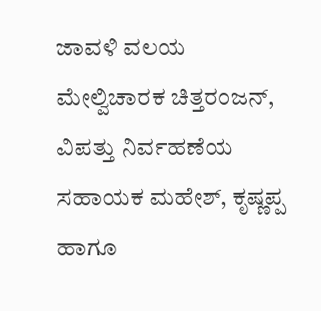ಜಾವಳಿ ವಲಯ ಮೇಲ್ವಿಚಾರಕ ಚಿತ್ತರಂಜನ್, ವಿಪತ್ತು ನಿರ್ವಹಣೆಯ ಸಹಾಯಕ ಮಹೇಶ್, ಕೃಷ್ಣಪ್ಪ ಹಾಗೂ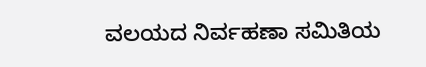ವಲಯದ ನಿರ್ವಹಣಾ ಸಮಿತಿಯ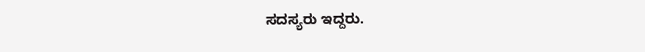ಸದಸ್ಯರು ಇದ್ದರು.